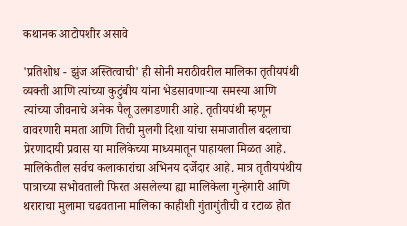कथानक आटोपशीर असावे

'प्रतिशोध - झुंज अस्तित्वाची' ही सोनी मराठीवरील मालिका तृतीयपंथी व्यक्ती आणि त्यांच्या कुटुंबीय यांना भेडसावणाऱ्या समस्या आणि त्यांच्या जीवनाचे अनेक पैलू उलगडणारी आहे. तृतीयपंथी म्हणून वावरणारी ममता आणि तिची मुलगी दिशा यांचा समाजातील बदलाचा प्रेरणादायी प्रवास या मालिकेच्या माध्यमातून पाहायला मिळत आहे. मालिकेतील सर्वच कलाकारांचा अभिनय दर्जेदार आहे. मात्र तृतीयपंथीय पात्राच्या सभोवताली फिरत असलेल्या ह्या मालिकेला गुन्हेगारी आणि थराराचा मुलामा चढवताना मालिका काहीशी गुंतागुंतीची व रटाळ होत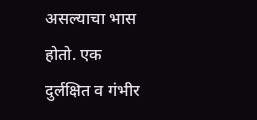असल्याचा भास होतो. एक दुर्लक्षित व गंभीर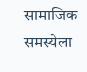सामाजिक समस्येला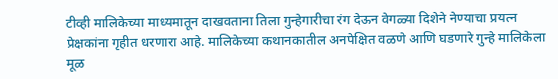टीव्ही मालिकेच्या माध्यमातून दाखवताना तिला गुन्हेगारीचा रंग देऊन वेगळ्या दिशेने नेण्याचा प्रयत्न प्रेक्षकांना गृहीत धरणारा आहे. मालिकेच्या कथानकातील अनपेक्षित वळणे आणि घडणारे गुन्हे मालिकेला मूळ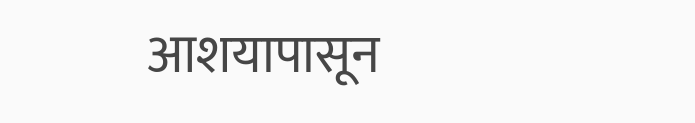आशयापासून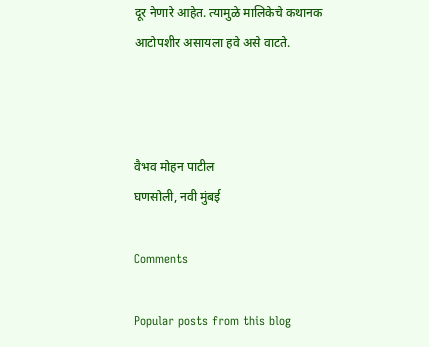दूर नेणारे आहेत. त्यामुळे मालिकेचे कथानक आटोपशीर असायला हवे असे वाटते.



वैभव मोहन पाटील
घणसोली, नवी मुंबई

Comments

Popular posts from this blog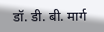डॉ. डी. बी. मार्ग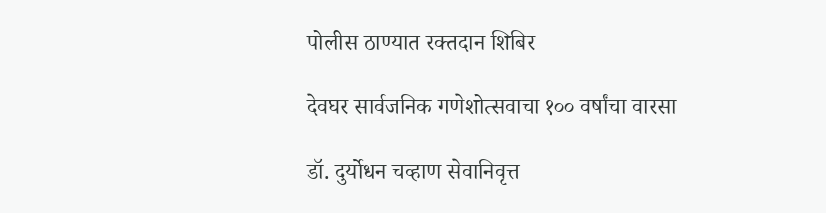पोलीस ठाण्यात रक्तदान शिबिर

देवघर सार्वजनिक गणेशोत्सवाचा १०० वर्षांचा वारसा

डॉ. दुर्योधन चव्हाण सेवानिवृत्त